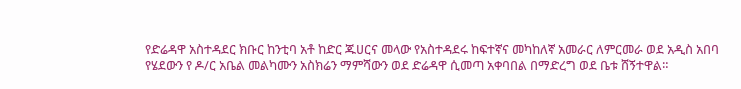የድሬዳዋ አስተዳደር ክቡር ከንቲባ አቶ ከድር ጁሀርና መላው የአስተዳደሩ ከፍተኛና መካከለኛ አመራር ለምርመራ ወደ አዲስ አበባ የሄደውን የ ዶ/ር አቤል መልካሙን አስክሬን ማምሻውን ወደ ድሬዳዋ ሲመጣ አቀባበል በማድረግ ወደ ቤቱ ሸኝተዋል።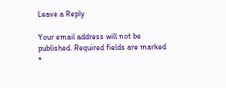Leave a Reply

Your email address will not be published. Required fields are marked *